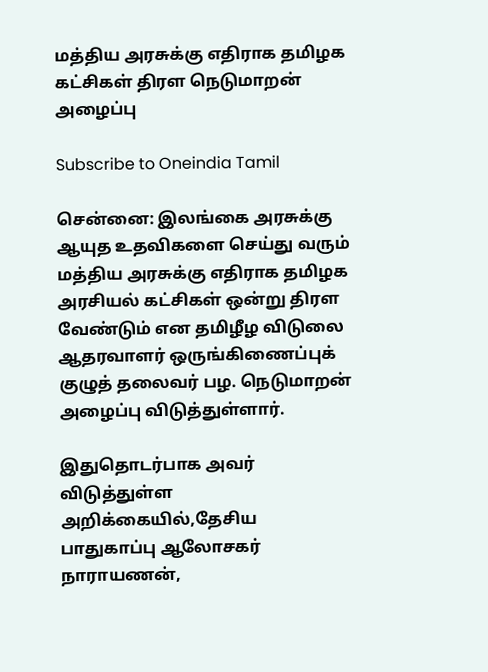மத்திய அரசுக்கு எதிராக தமிழக கட்சிகள் திரள நெடுமாறன் அழைப்பு

Subscribe to Oneindia Tamil

சென்னை: இலங்கை அரசுக்கு ஆயுத உதவிகளை செய்து வரும் மத்திய அரசுக்கு எதிராக தமிழக அரசியல் கட்சிகள் ஒன்று திரள வேண்டும் என தமிழீழ விடுலை ஆதரவாளர் ஒருங்கிணைப்புக் குழுத் தலைவர் பழ. நெடுமாறன் அழைப்பு விடுத்துள்ளார்.

இதுதொடர்பாக அவர் விடுத்துள்ள அறிக்கையில்,தேசிய பாதுகாப்பு ஆலோசகர் நாராயணன்,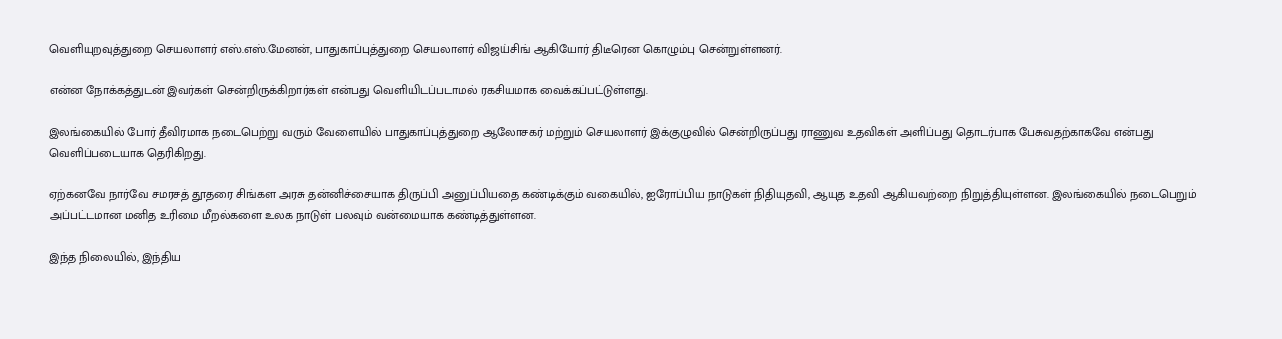வெளியுறவுத்துறை செயலாளர் எஸ்.எஸ்.மேனன், பாதுகாப்புத்துறை செயலாளர் விஜய்சிங் ஆகியோர் திடீரென கொழும்பு சென்றுள்ளனர்.

என்ன நோக்கத்துடன் இவர்கள் சென்றிருக்கிறார்கள் என்பது வெளியிடப்படாமல் ரகசியமாக வைக்கப்பட்டுள்ளது.

இலங்கையில் போர் தீவிரமாக நடைபெற்று வரும் வேளையில் பாதுகாப்புத்துறை ஆலோசகர் மற்றும் செயலாளர் இக்குழுவில் சென்றிருப்பது ராணுவ உதவிகள் அளிப்பது தொடர்பாக பேசுவதற்காகவே என்பது வெளிப்படையாக தெரிகிறது.

ஏற்கனவே நார்வே சமரசத் தூதரை சிங்கள அரசு தன்னிச்சையாக திருப்பி அனுப்பியதை கண்டிக்கும் வகையில், ஐரோப்பிய நாடுகள் நிதியுதவி, ஆயுத உதவி ஆகியவற்றை நிறுத்தியுள்ளன. இலங்கையில் நடைபெறும் அப்பட்டமான மனித உரிமை மீறல்களை உலக நாடுள் பலவும் வன்மையாக கண்டித்துள்ளன.

இந்த நிலையில், இந்திய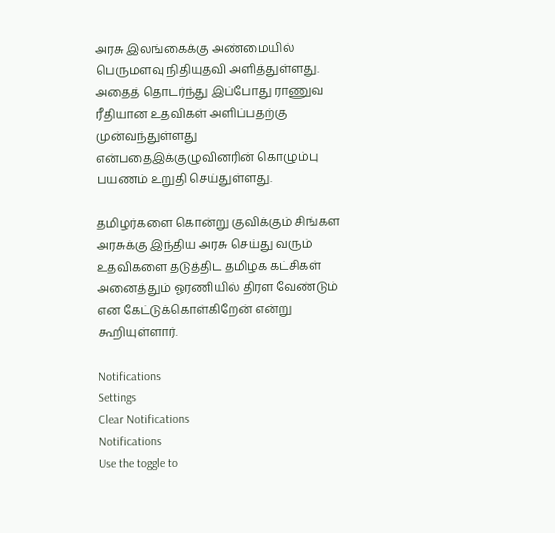அரசு இலங்கைக்கு அண்மையில் பெருமளவு நிதியுதவி அளித்துள்ளது. அதைத் தொடர்ந்து இப்போது ராணுவ ரீதியான உதவிகள் அளிப்பதற்கு முன்வந்துள்ளது என்பதைஇக்குழுவினரின் கொழும்பு பயணம் உறுதி செய்துள்ளது.

தமிழர்களை கொன்று குவிக்கும் சிங்கள அரசுக்கு இந்திய அரசு செய்து வரும் உதவிகளை தடுத்திட தமிழக கட்சிகள் அனைத்தும் ஓரணியில் திரள வேண்டும் என கேட்டுக்கொள்கிறேன் என்று கூறியுள்ளார்.

Notifications
Settings
Clear Notifications
Notifications
Use the toggle to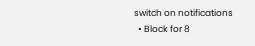switch on notifications
  • Block for 8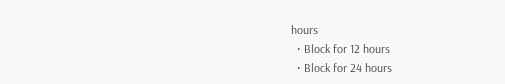hours
  • Block for 12 hours
  • Block for 24 hours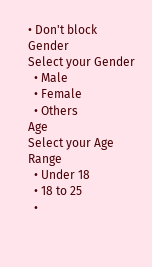• Don't block
Gender
Select your Gender
  • Male
  • Female
  • Others
Age
Select your Age Range
  • Under 18
  • 18 to 25
  •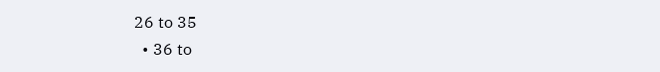26 to 35
  • 36 to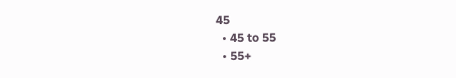45
  • 45 to 55
  • 55+